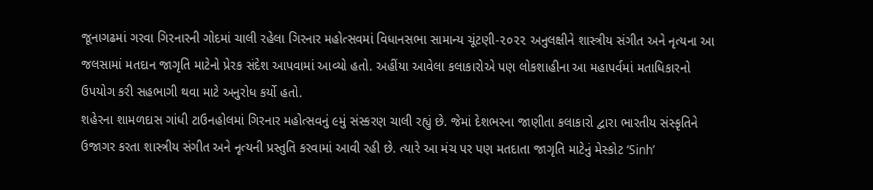જૂનાગઢમાં ગરવા ગિરનારની ગોદમાં ચાલી રહેલા ગિરનાર મહોત્સવમાં વિધાનસભા સામાન્ય ચૂંટણી-૨૦૨૨ અનુલક્ષીને શાસ્ત્રીય સંગીત અને નૃત્યના આ જલસામાં મતદાન જાગૃતિ માટેનો પ્રેરક સંદેશ આપવામાં આવ્યો હતો. અહીંયા આવેલા કલાકારોએ પણ લોકશાહીના આ મહાપર્વમાં મતાધિકારનો ઉપયોગ કરી સહભાગી થવા માટે અનુરોધ કર્યો હતો.
શહેરના શામળદાસ ગાંધી ટાઉનહોલમાં ગિરનાર મહોત્સવનું ૯મું સંસ્કરણ ચાલી રહ્યું છે. જેમાં દેશભરના જાણીતા કલાકારો દ્વારા ભારતીય સંસ્કૃતિને ઉજાગર કરતા શાસ્ત્રીય સંગીત અને નૃત્યની પ્રસ્તુતિ કરવામાં આવી રહી છે. ત્યારે આ મંચ પર પણ મતદાતા જાગૃતિ માટેનું મેસ્કોટ ‘Sinh’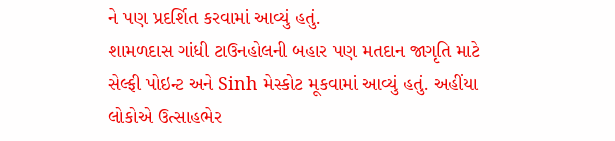ને પણ પ્રદર્શિત કરવામાં આવ્યું હતું.
શામળદાસ ગાંધી ટાઉનહોલની બહાર પણ મતદાન જાગૃતિ માટે સેલ્ફી પોઇન્ટ અને Sinh મેસ્કોટ મૂકવામાં આવ્યું હતું. અહીંયા લોકોએ ઉત્સાહભેર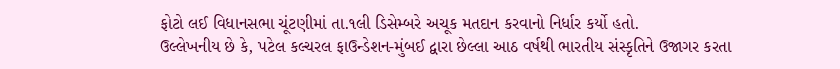ફોટો લઈ વિધાનસભા ચૂંટણીમાં તા.૧લી ડિસેમ્બરે અચૂક મતદાન કરવાનો નિર્ધાર કર્યો હતો.
ઉલ્લેખનીય છે કે, પટેલ કલ્ચરલ ફાઉન્ડેશન-મુંબઈ દ્વારા છેલ્લા આઠ વર્ષથી ભારતીય સંસ્કૃતિને ઉજાગર કરતા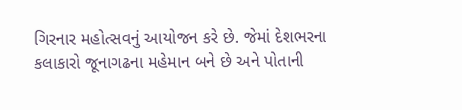ગિરનાર મહોત્સવનું આયોજન કરે છે. જેમાં દેશભરના કલાકારો જૂનાગઢના મહેમાન બને છે અને પોતાની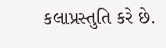કલાપ્રસ્તુતિ કરે છે.